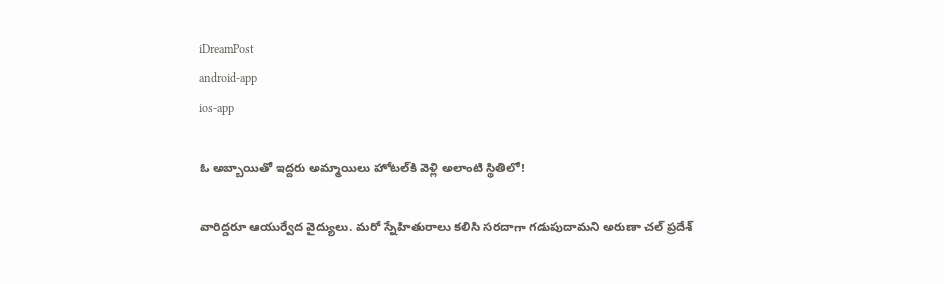iDreamPost
android-app
ios-app

ఓ అబ్బాయితో ఇద్దరు అమ్మాయిలు హోటల్‌కి వెళ్లి అలాంటి స్థితిలో!

వారిద్దరూ ఆయుర్వేద వైద్యులు. మరో స్నేహితురాలు కలిసి సరదాగా గడుపుదామని అరుణా చల్ ప్రదేశ్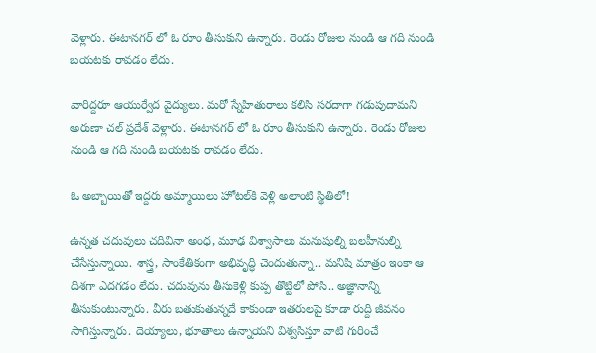వెళ్లారు. ఈటానగర్ లో ఓ రూం తీసుకుని ఉన్నారు. రెండు రోజుల నుండి ఆ గది నుండి బయటకు రావడం లేదు.

వారిద్దరూ ఆయుర్వేద వైద్యులు. మరో స్నేహితురాలు కలిసి సరదాగా గడుపుదామని అరుణా చల్ ప్రదేశ్ వెళ్లారు. ఈటానగర్ లో ఓ రూం తీసుకుని ఉన్నారు. రెండు రోజుల నుండి ఆ గది నుండి బయటకు రావడం లేదు.

ఓ అబ్బాయితో ఇద్దరు అమ్మాయిలు హోటల్‌కి వెళ్లి అలాంటి స్థితిలో!

ఉన్నత చదువులు చదివినా అంధ, మూఢ విశ్వాసాలు మనుషుల్ని బలహీనుల్ని చేసేస్తున్నాయి. శాస్త్ర, సాంకేతికంగా అభివృద్ధి చెందుతున్నా.. మనిషి మాత్రం ఇంకా ఆ దిశగా ఎదగడం లేదు. చదువును తీసుకెళ్లి కుప్ప తొట్టిలో పోసి.. అజ్ఞానాన్ని తీసుకుంటున్నారు. వీరు బతుకుతున్నదే కాకుండా ఇతరులపై కూడా రుద్ది జీవనం సాగిస్తున్నారు. దెయ్యాలు, భూతాలు ఉన్నాయని విశ్వసిస్తూ వాటి గురించే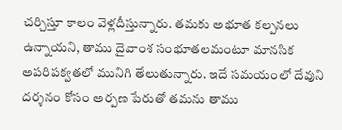చర్చిస్తూ కాలం వెళ్లదీస్తున్నారు. తమకు అభూత కల్పనలు ఉన్నాయని, తాము దైవాంశ సంభూతలమంటూ మానసిక అపరిపక్వతలో మునిగి తేలుతున్నారు. ఇదే సమయంలో దేవుని దర్శనం కోసం అర్పణ పేరుతో తమను తాము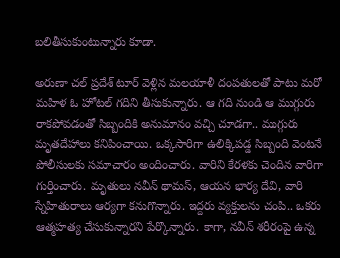బలితీసుకుంటున్నారు కూడా.

అరుణా చల్ ప్రదేశ్ టూర్ వెళ్లిన మలయాళీ దంపతులతో పాటు మరో మహిళ ఓ హోటల్ గదిని తీసుకున్నారు. ఆ గది నుండి ఆ ముగ్గురు రాకపోవడంతో సిబ్బందికి అనుమానం వచ్చి చూడగా.. ముగ్గురు మృతదేహాలు కనిపించాయి. ఒక్కసారిగా ఉలిక్కిపడ్డ సిబ్బంది వెంటనే పోలీసులకు సమాచారం అందించారు. వారిని కేరళకు చెందిన వారిగా గుర్తించారు. మృతులు నవీన్ థామస్, ఆయన భార్య దేవి, వారి స్నేహితురాలు ఆర్యగా కనుగొన్నారు. ఇద్దరు వ్యక్తులను చంపి.. ఒకరు ఆత్మహత్య చేసుకున్నారని పేర్కొన్నారు. కాగా, నవీన్ శరీరంపై ఉన్న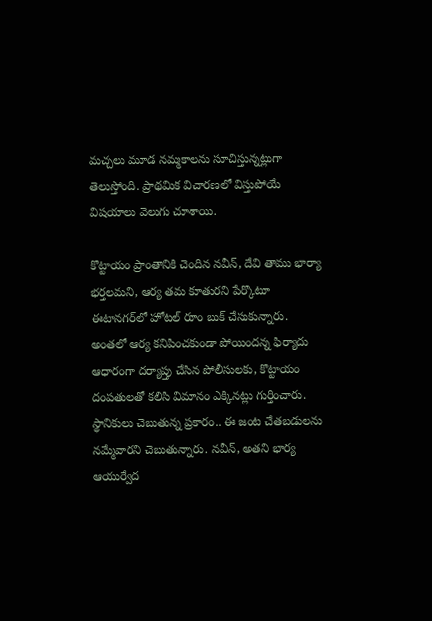మచ్చలు మూడ నమ్మకాలను సూచిస్తున్నట్లుగా తెలుస్తోంది. ప్రాథమిక విచారణలో విస్తుపోయే విషయాలు వెలుగు చూశాయి.

కొట్టాయం ప్రాంతానికి చెందిన నవీన్, దేవి తాము భార్యా భర్తలమని, ఆర్య తమ కూతురని పేర్కొటూ ఈటానగర్‌లో హోటల్ రూం బుక్ చేసుకున్నారు. అంతలో ఆర్య కనిపించకుండా పోయిందన్న ఫిర్యాదు ఆధారంగా దర్యాప్తు చేసిన పోలీసులకు, కొట్టాయం దంపతులతో కలిసి విమానం ఎక్కినట్లు గుర్తించారు. స్థానికులు చెబుతున్న ప్రకారం.. ఈ జంట చేతబడులను నమ్మేవారని చెబుతున్నారు. నవీన్, అతని భార్య ఆయుర్వేద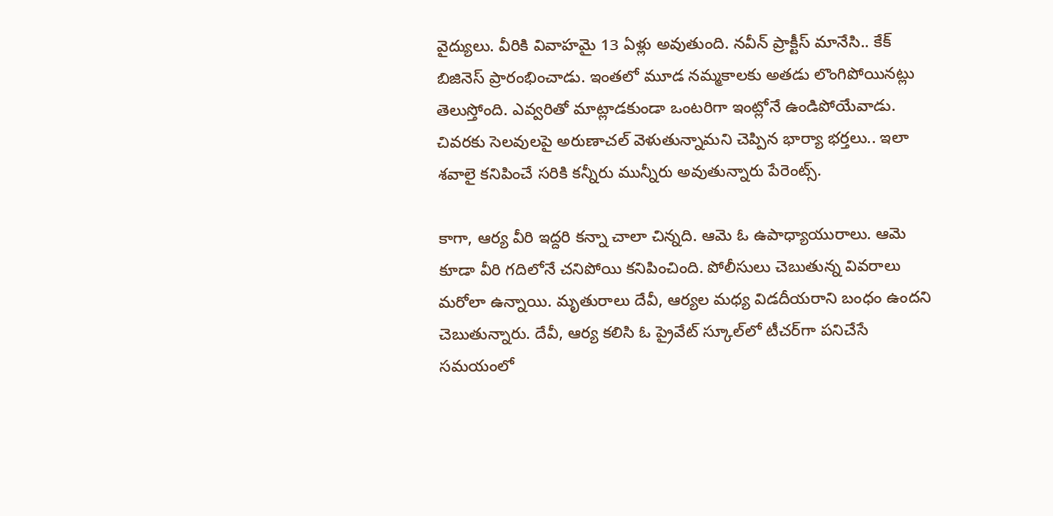వైద్యులు. వీరికి వివాహమై 13 ఏళ్లు అవుతుంది. నవీన్ ప్రాక్టీస్ మానేసి.. కేక్ బిజినెస్ ప్రారంభించాడు. ఇంతలో మూడ నమ్మకాలకు అతడు లొంగిపోయినట్లు తెలుస్తోంది. ఎవ్వరితో మాట్లాడకుండా ఒంటరిగా ఇంట్లోనే ఉండిపోయేవాడు. చివరకు సెలవులపై అరుణాచల్ వెళుతున్నామని చెప్పిన భార్యా భర్తలు.. ఇలా శవాలై కనిపించే సరికి కన్నీరు మున్నీరు అవుతున్నారు పేరెంట్స్.

కాగా, ఆర్య వీరి ఇద్దరి కన్నా చాలా చిన్నది. ఆమె ఓ ఉపాధ్యాయురాలు. ఆమె కూడా వీరి గదిలోనే చనిపోయి కనిపించింది. పోలీసులు చెబుతున్న వివరాలు మరోలా ఉన్నాయి. మృతురాలు దేవీ, ఆర్యల మధ్య విడదీయరాని బంధం ఉందని చెబుతున్నారు. దేవీ, ఆర్య కలిసి ఓ ప్రైవేట్ స్కూల్‌లో టీచర్‌గా పనిచేసే సమయంలో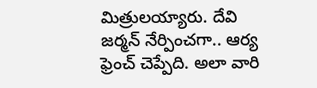మిత్రులయ్యారు. దేవి జర్మన్ నేర్పించగా.. ఆర్య ఫ్రెంచ్ చెప్పేది. అలా వారి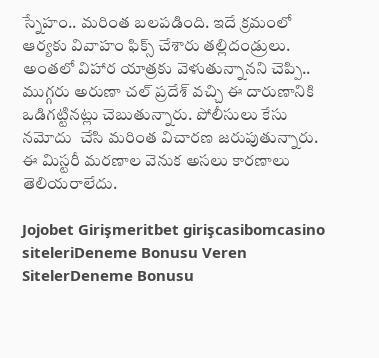స్నేహం.. మరింత బలపడింది. ఇదే క్రమంలో ఆర్యకు వివాహం ఫిక్స్ చేశారు తల్లిదండ్రులు. అంతలో విహార యాత్రకు వెళుతున్నానని చెప్పి.. ముగ్గరు అరుణా చల్ ప్రదేశ్ వచ్చి ఈ దారుణానికి ఒడిగట్టినట్లు చెబుతున్నారు. పోలీసులు కేసు నమోదు  చేసి మరింత విచారణ జరుపుతున్నారు.  ఈ మిస్టరీ మరణాల వెనుక అసలు కారణాలు తెలియరాలేదు.

Jojobet Girişmeritbet girişcasibomcasino siteleriDeneme Bonusu Veren SitelerDeneme Bonusu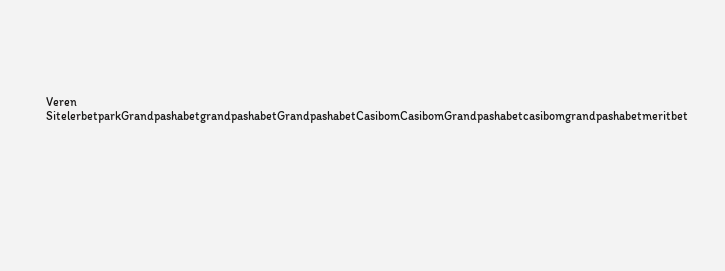Veren SitelerbetparkGrandpashabetgrandpashabetGrandpashabetCasibomCasibomGrandpashabetcasibomgrandpashabetmeritbet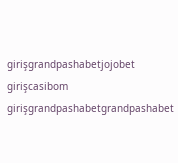girişgrandpashabetjojobet girişcasibom girişgrandpashabetgrandpashabet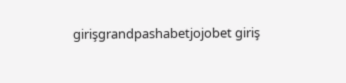girişgrandpashabetjojobet giriş